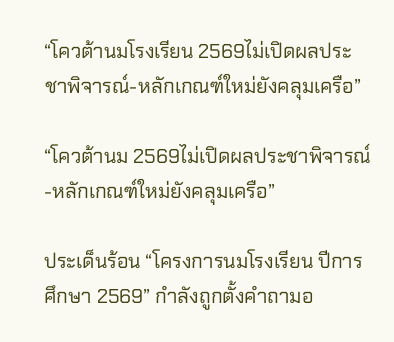“โควต้านมโรงเรียน 2569ไม่เปิดผลประชาพิจารณ์-หลักเกณฑ์ใหม่ยังคลุมเครือ”

“โควต้านม 2569ไม่เปิดผลประชาพิจารณ์-หลักเกณฑ์ใหม่ยังคลุมเครือ”

ประเด็นร้อน “โครงการนมโรงเรียน ปีการศึกษา 2569” กำลังถูกตั้งคำถามอ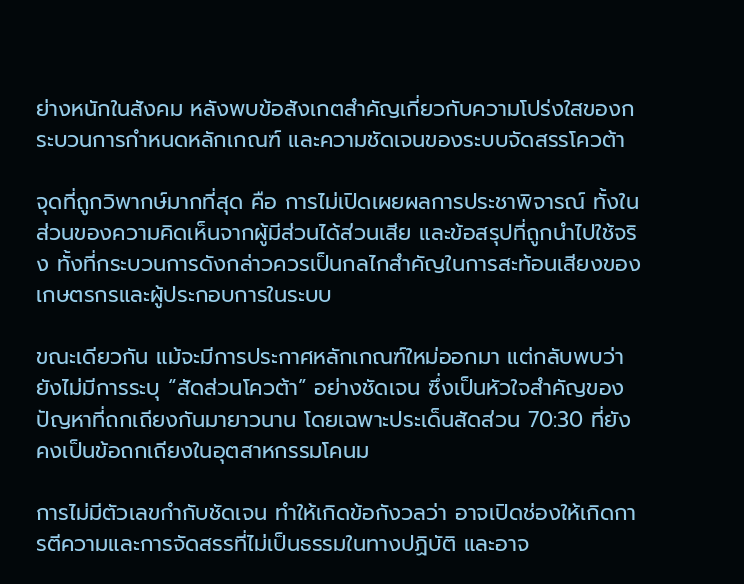ย่างหนักในสังคม หลังพบข้อสังเกตสำคัญเกี่ยวกับความโปร่งใสของกระบวนการกำหนดหลักเกณฑ์ และความชัดเจนของระบบจัดสรรโควต้า

จุดที่ถูกวิพากษ์มากที่สุด คือ การไม่เปิดเผยผลการประชาพิจารณ์ ทั้งในส่วนของความคิดเห็นจากผู้มีส่วนได้ส่วนเสีย และข้อสรุปที่ถูกนำไปใช้จริง ทั้งที่กระบวนการดังกล่าวควรเป็นกลไกสำคัญในการสะท้อนเสียงของเกษตรกรและผู้ประกอบการในระบบ

ขณะเดียวกัน แม้จะมีการประกาศหลักเกณฑ์ใหม่ออกมา แต่กลับพบว่า ยังไม่มีการระบุ “สัดส่วนโควต้า” อย่างชัดเจน ซึ่งเป็นหัวใจสำคัญของปัญหาที่ถกเถียงกันมายาวนาน โดยเฉพาะประเด็นสัดส่วน 70:30 ที่ยังคงเป็นข้อถกเถียงในอุตสาหกรรมโคนม

การไม่มีตัวเลขกำกับชัดเจน ทำให้เกิดข้อกังวลว่า อาจเปิดช่องให้เกิดการตีความและการจัดสรรที่ไม่เป็นธรรมในทางปฏิบัติ และอาจ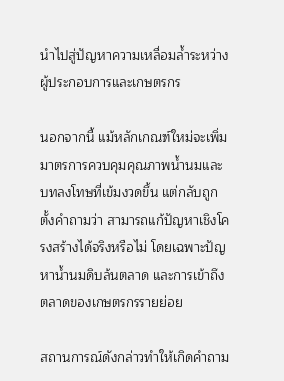นำไปสู่ปัญหาความเหลื่อมล้ำระหว่างผู้ประกอบการและเกษตรกร

นอกจากนี้ แม้หลักเกณฑ์ใหม่จะเพิ่มมาตรการควบคุมคุณภาพน้ำนมและบทลงโทษที่เข้มงวดขึ้น แต่กลับถูกตั้งคำถามว่า สามารถแก้ปัญหาเชิงโครงสร้างได้จริงหรือไม่ โดยเฉพาะปัญหาน้ำนมดิบล้นตลาด และการเข้าถึงตลาดของเกษตรกรรายย่อย

สถานการณ์ดังกล่าวทำให้เกิดคำถาม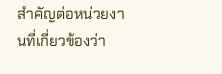สำคัญต่อหน่วยงานที่เกี่ยวข้องว่า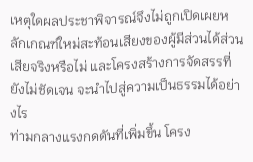เหตุใดผลประชาพิจารณ์จึงไม่ถูกเปิดเผยหลักเกณฑ์ใหม่สะท้อนเสียงของผู้มีส่วนได้ส่วนเสียจริงหรือไม่ และโครงสร้างการจัดสรรที่ยังไม่ชัดเจน จะนำไปสู่ความเป็นธรรมได้อย่างไร
ท่ามกลางแรงกดดันที่เพิ่มขึ้น โครง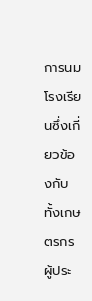การนมโรงเรียนซึ่งเกี่ยวข้องกับทั้งเกษตรกร ผู้ประ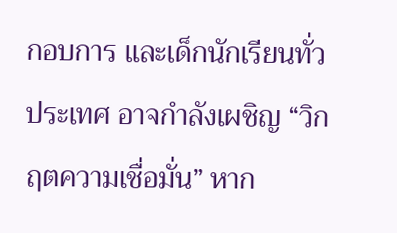กอบการ และเด็กนักเรียนทั่วประเทศ อาจกำลังเผชิญ “วิกฤตความเชื่อมั่น” หาก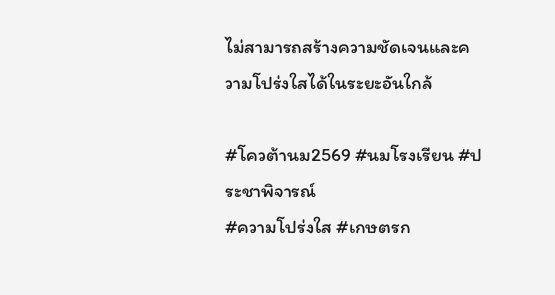ไม่สามารถสร้างความชัดเจนและความโปร่งใสได้ในระยะอันใกล้

#โควต้านม2569 #นมโรงเรียน #ประชาพิจารณ์
#ความโปร่งใส #เกษตรก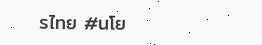รไทย #นโย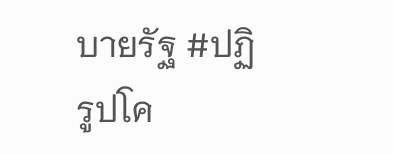บายรัฐ #ปฏิรูปโค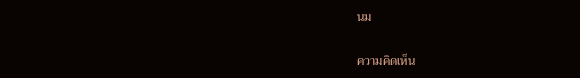นม

ความคิดเห็น